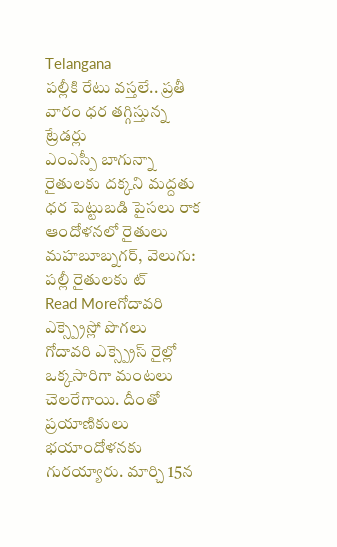Telangana
పల్లీకి రేటు వస్తలే.. ప్రతీ వారం ధర తగ్గిస్తున్న ట్రేడర్లు
ఎంఎస్పీ బాగున్నా రైతులకు దక్కని మద్దతు ధర పెట్టుబడి పైసలు రాక ఆందోళనలో రైతులు మహబూబ్నగర్, వెలుగు: పల్లీ రైతులకు ట్
Read Moreగోదావరి ఎక్స్ప్రెస్లో పొగలు
గోదావరి ఎక్స్ప్రెస్ రైల్లో ఒక్కసారిగా మంటలు చెలరేగాయి. దీంతో ప్రయాణికులు భయాందోళనకు గురయ్యారు. మార్చి 15న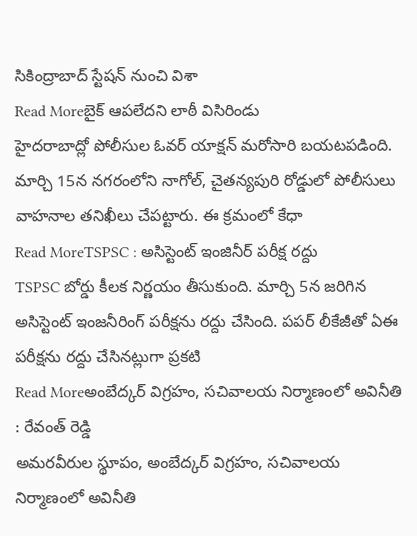సికింద్రాబాద్ స్టేషన్ నుంచి విశా
Read Moreబైక్ ఆపలేదని లాఠీ విసిరిండు
హైదరాబాద్లో పోలీసుల ఓవర్ యాక్షన్ మరోసారి బయటపడింది. మార్చి 15న నగరంలోని నాగోల్, చైతన్యపురి రోడ్డులో పోలీసులు వాహనాల తనిఖీలు చేపట్టారు. ఈ క్రమంలో కేధా
Read MoreTSPSC : అసిస్టెంట్ ఇంజినీర్ పరీక్ష రద్దు
TSPSC బోర్డు కీలక నిర్ణయం తీసుకుంది. మార్చి 5న జరిగిన అసిస్టెంట్ ఇంజనీరింగ్ పరీక్షను రద్దు చేసింది. పపర్ లీకేజీతో ఏఈ పరీక్షను రద్దు చేసినట్లుగా ప్రకటి
Read Moreఅంబేద్కర్ విగ్రహం, సచివాలయ నిర్మాణంలో అవినీతి : రేవంత్ రెడ్డి
అమరవీరుల స్థూపం, అంబేద్కర్ విగ్రహం, సచివాలయ నిర్మాణంలో అవినీతి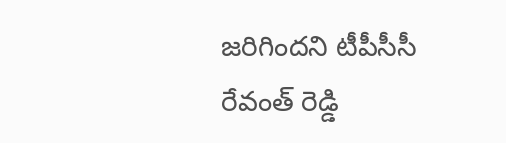జరిగిందని టీపీసీసీ రేవంత్ రెడ్డి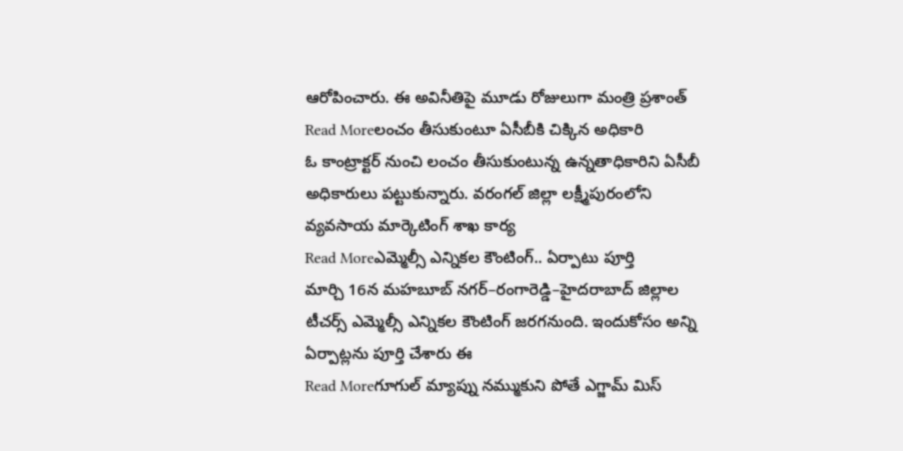ఆరోపించారు. ఈ అవినీతిపై మూడు రోజులుగా మంత్రి ప్రశాంత్
Read Moreలంచం తీసుకుంటూ ఏసీబీకి చిక్కిన అధికారి
ఓ కాంట్రాక్టర్ నుంచి లంచం తీసుకుంటున్న ఉన్నతాధికారిని ఏసీబీ అధికారులు పట్టుకున్నారు. వరంగల్ జిల్లా లక్ష్మీపురంలోని వ్యవసాయ మార్కెటింగ్ శాఖ కార్య
Read Moreఎమ్మెల్సీ ఎన్నికల కౌంటింగ్.. ఏర్పాటు పూర్తి
మార్చి 16న మహబూబ్ నగర్–రంగారెడ్డి–హైదరాబాద్ జిల్లాల టీచర్స్ ఎమ్మెల్సీ ఎన్నికల కౌంటింగ్ జరగనుంది. ఇందుకోసం అన్ని ఏర్పాట్లను పూర్తి చేశారు ఈ
Read Moreగూగుల్ మ్యాప్ను నమ్ముకుని పోతే ఎగ్జామ్ మిస్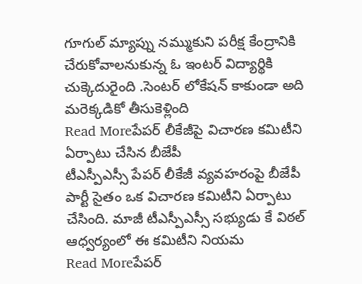గూగుల్ మ్యాప్ను నమ్ముకుని పరీక్ష కేంద్రానికి చేరుకోవాలనుకున్న ఓ ఇంటర్ విద్యార్థికి చుక్కెదురైంది .సెంటర్ లోకేషన్ కాకుండా అది మరెక్కడికో తీసుకెళ్లింది
Read Moreపేపర్ లీకేజీపై విచారణ కమిటీని ఏర్పాటు చేసిన బీజేపీ
టీఎస్పీఎస్సీ పేపర్ లీకేజీ వ్యవహరంపై బీజేపీ పార్టీ సైతం ఒక విచారణ కమిటీని ఏర్పాటు చేసింది. మాజీ టీఎస్పీఎస్సీ సభ్యుడు కే విఠల్ ఆధ్వర్యంలో ఈ కమిటీని నియమ
Read Moreపేపర్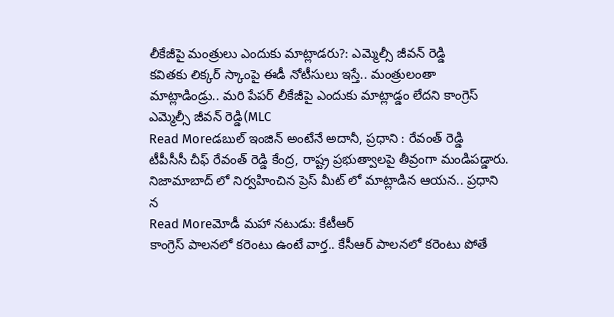లీకేజీపై మంత్రులు ఎందుకు మాట్లాడరు?: ఎమ్మెల్సీ జీవన్ రెడ్డి
కవితకు లిక్కర్ స్కాంపై ఈడీ నోటీసులు ఇస్తే.. మంత్రులంతా మాట్లాడిండ్రు.. మరి పేపర్ లీకేజీపై ఎందుకు మాట్లాడ్డం లేదని కాంగ్రెస్ ఎమ్మెల్సీ జీవన్ రెడ్డి(MLC
Read Moreడబుల్ ఇంజిన్ అంటేనే అదానీ, ప్రధాని : రేవంత్ రెడ్డి
టీపీసీసీ చీఫ్ రేవంత్ రెడ్డి కేంద్ర, రాష్ట్ర ప్రభుత్వాలపై తీవ్రంగా మండిపడ్డారు. నిజామాబాద్ లో నిర్వహించిన ప్రెస్ మీట్ లో మాట్లాడిన ఆయన.. ప్రధాని న
Read Moreమోడీ మహా నటుడు: కేటీఆర్
కాంగ్రెస్ పాలనలో కరెంటు ఉంటే వార్త.. కేసీఆర్ పాలనలో కరెంటు పోతే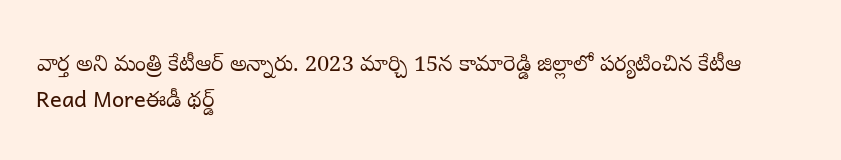వార్త అని మంత్రి కేటీఆర్ అన్నారు. 2023 మార్చి 15న కామారెడ్డి జిల్లాలో పర్యటించిన కేటీఆ
Read Moreఈడీ థర్డ్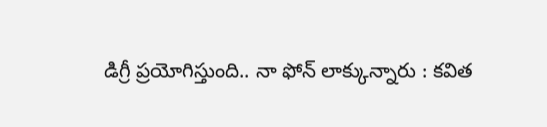డిగ్రీ ప్రయోగిస్తుంది.. నా ఫోన్ లాక్కున్నారు : కవిత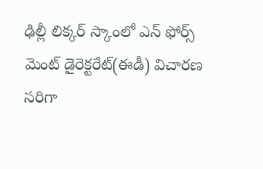ఢిల్లీ లిక్కర్ స్కాంలో ఎన్ ఫోర్స్ మెంట్ డైరెక్టరేట్(ఈడీ) విచారణ సరిగా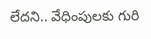లేదని.. వేధింపులకు గురి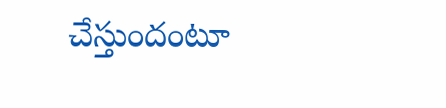చేస్తుందంటూ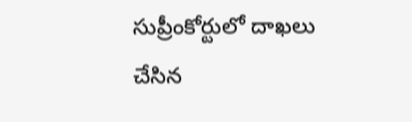సుప్రీంకోర్టులో దాఖలు చేసిన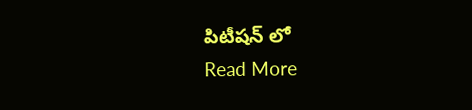పిటీషన్ లో
Read More